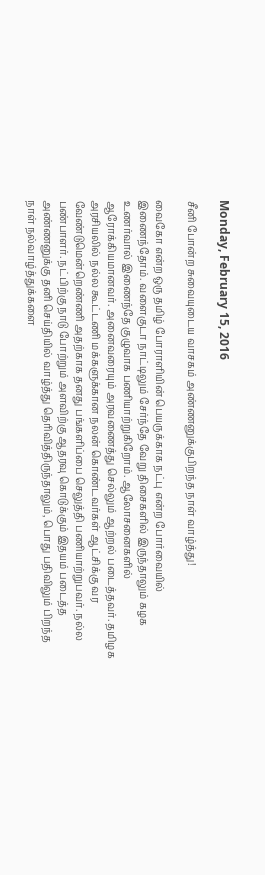Monday, February 15, 2016

சீனி போன்ற சுவையுடைய வாசகம் அண்ணனுக்குபிறந்த நாள் வாழ்த்து!

வைகோ என்ற ஒரு தமிழ் போராளியின் பெயருக்காக நட்பு என்ற போர்வையில் இணைந்தோம். வளைகுடா நாட்டிலும் சேர்ந்தே வேறு திசைகளில் இருந்தாலும் கழக உணர்வால் இணைந்தே குழுவாக பணியாற்றுகிறோம். ஆலோசனைகளில் ஆரோக்கியமானவர். அனைவரையும் அரவணைத்து செல்லும் ஆற்றல் படைத்தவர். தமிழக அரசியலில் நல்ல கூட்டணி மக்களுக்கான நலன் கொண்டவர்கள் ஆட்சிக்கு வர வேண்டுமென்றெண்ணி அதற்காக தனது பங்களிப்பை செலுத்தி பணியாற்றுபவர். நல்ல பண்பாளர். நட்பிற்கு நாடு போற்றும் அளவிற்கு ஆதரவு கொடுக்கும் இதயம் படைத்த அண்ணனுக்கு தனி செய்தியில் வாழ்த்து தெரிவித்திருந்தாலும், பொது பதிவிலும் பிறந்த நாள் நல்வாழ்த்துக்களை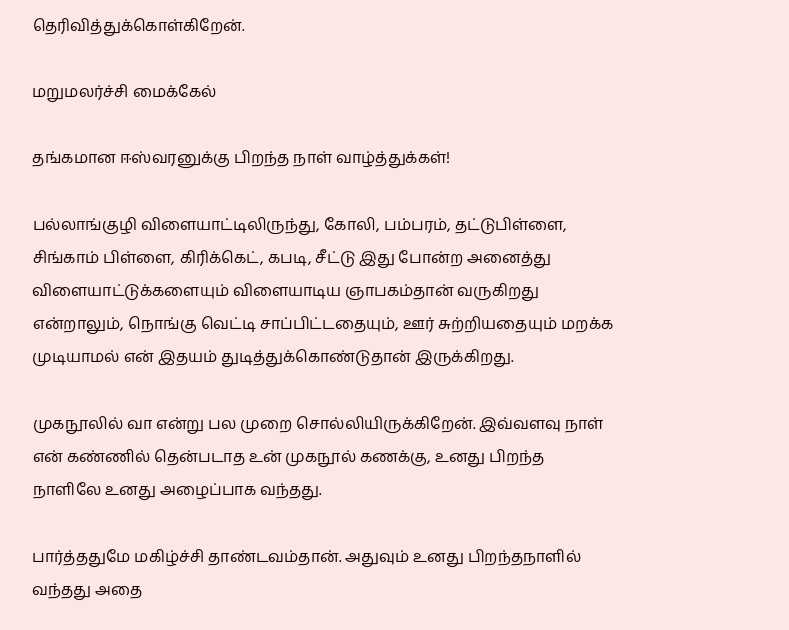தெரிவித்துக்கொள்கிறேன்.

மறுமலர்ச்சி மைக்கேல்

தங்கமான ஈஸ்வரனுக்கு பிறந்த நாள் வாழ்த்துக்கள்!

பல்லாங்குழி விளையாட்டிலிருந்து, கோலி, பம்பரம், தட்டுபிள்ளை, சிங்காம் பிள்ளை, கிரிக்கெட், கபடி, சீட்டு இது போன்ற அனைத்து விளையாட்டுக்களையும் விளையாடிய ஞாபகம்தான் வருகிறது என்றாலும், நொங்கு வெட்டி சாப்பிட்டதையும், ஊர் சுற்றியதையும் மறக்க முடியாமல் என் இதயம் துடித்துக்கொண்டுதான் இருக்கிறது.

முகநூலில் வா என்று பல முறை சொல்லியிருக்கிறேன். இவ்வளவு நாள் என் கண்ணில் தென்படாத உன் முகநூல் கணக்கு, உனது பிறந்த நாளிலே உனது அழைப்பாக வந்தது.

பார்த்ததுமே மகிழ்ச்சி தாண்டவம்தான். அதுவும் உனது பிறந்தநாளில் வந்தது அதை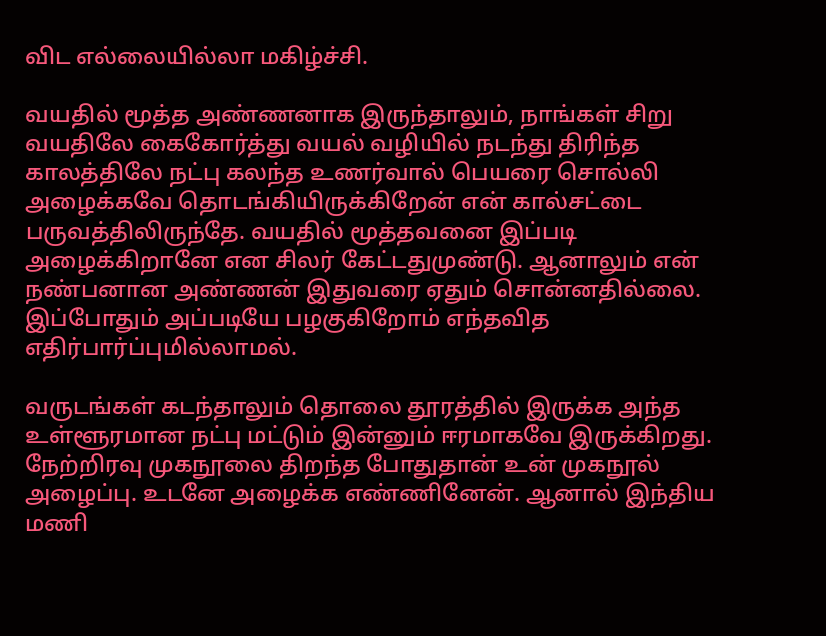விட எல்லையில்லா மகிழ்ச்சி.

வயதில் மூத்த அண்ணனாக இருந்தாலும், நாங்கள் சிறு வயதிலே கைகோர்த்து வயல் வழியில் நடந்து திரிந்த காலத்திலே நட்பு கலந்த உணர்வால் பெயரை சொல்லி அழைக்கவே தொடங்கியிருக்கிறேன் என் கால்சட்டை பருவத்திலிருந்தே. வயதில் மூத்தவனை இப்படி அழைக்கிறானே என சிலர் கேட்டதுமுண்டு. ஆனாலும் என் நண்பனான அண்ணன் இதுவரை ஏதும் சொன்னதில்லை. இப்போதும் அப்படியே பழகுகிறோம் எந்தவித எதிர்பார்ப்புமில்லாமல்.

வருடங்கள் கடந்தாலும் தொலை தூரத்தில் இருக்க அந்த உள்ளூரமான நட்பு மட்டும் இன்னும் ஈரமாகவே இருக்கிறது. நேற்றிரவு முகநூலை திறந்த போதுதான் உன் முகநூல் அழைப்பு. உடனே அழைக்க எண்ணினேன். ஆனால் இந்திய மணி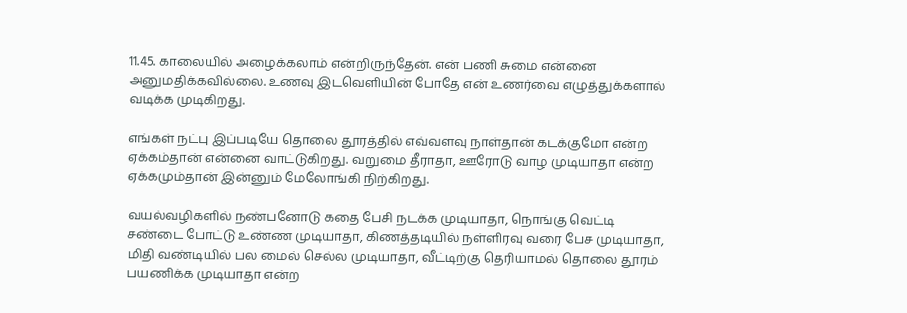11.45. காலையில் அழைக்கலாம் என்றிருந்தேன். என் பணி சுமை என்னை அனுமதிக்கவில்லை. உணவு இடவெளியின் போதே என் உணர்வை எழுத்துக்களால் வடிக்க முடிகிறது.

எங்கள் நட்பு இப்படியே தொலை தூரத்தில் எவ்வளவு நாள்தான் கடக்குமோ என்ற ஏக்கம்தான் என்னை வாட்டுகிறது. வறுமை தீராதா, ஊரோடு வாழ முடியாதா என்ற ஏக்கமும்தான் இன்னும் மேலோங்கி நிற்கிறது.

வயல்வழிகளில் நண்பனோடு கதை பேசி நடக்க முடியாதா, நொங்கு வெட்டி சண்டை போட்டு உண்ண முடியாதா, கிணத்தடியில் நள்ளிரவு வரை பேச முடியாதா, மிதி வண்டியில் பல மைல் செல்ல முடியாதா, வீட்டிற்கு தெரியாமல் தொலை தூரம் பயணிக்க முடியாதா என்ற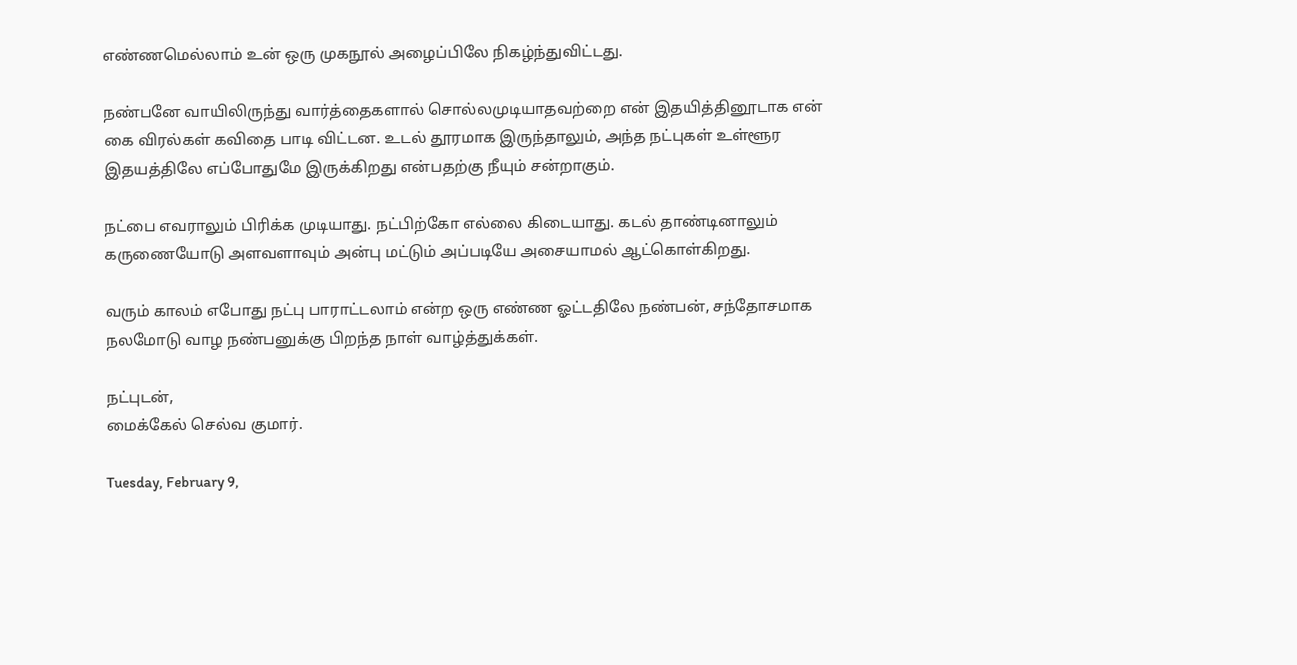எண்ணமெல்லாம் உன் ஒரு முகநூல் அழைப்பிலே நிகழ்ந்துவிட்டது.

நண்பனே வாயிலிருந்து வார்த்தைகளால் சொல்லமுடியாதவற்றை என் இதயித்தினூடாக என் கை விரல்கள் கவிதை பாடி விட்டன. உடல் தூரமாக இருந்தாலும், அந்த நட்புகள் உள்ளூர இதயத்திலே எப்போதுமே இருக்கிறது என்பதற்கு நீயும் சன்றாகும்.

நட்பை எவராலும் பிரிக்க முடியாது. நட்பிற்கோ எல்லை கிடையாது. கடல் தாண்டினாலும் கருணையோடு அளவளாவும் அன்பு மட்டும் அப்படியே அசையாமல் ஆட்கொள்கிறது.

வரும் காலம் எபோது நட்பு பாராட்டலாம் என்ற ஒரு எண்ண ஓட்டதிலே நண்பன், சந்தோசமாக நலமோடு வாழ நண்பனுக்கு பிறந்த நாள் வாழ்த்துக்கள்.

நட்புடன்,
மைக்கேல் செல்வ குமார்.

Tuesday, February 9,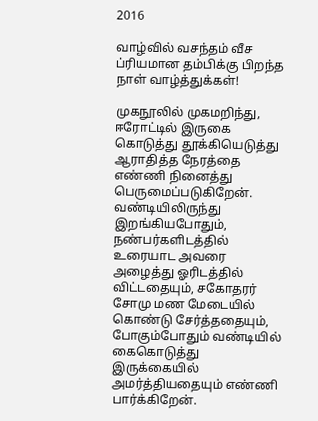2016

வாழ்வில் வசந்தம் வீச ப்ரியமான தம்பிக்கு பிறந்த நாள் வாழ்த்துக்கள்!

முகநூலில் முகமறிந்து, ஈரோட்டில் இருகை கொடுத்து தூக்கியெடுத்து ஆராதித்த நேரத்தை எண்ணி நினைத்து பெருமைப்படுகிறேன். வண்டியிலிருந்து இறங்கியபோதும், நண்பர்களிடத்தில் உரையாட அவரை அழைத்து ஓரிடத்தில் விட்டதையும், சகோதரர் சோமு மண மேடையில் கொண்டு சேர்த்ததையும், போகும்போதும் வண்டியில் கைகொடுத்து இருக்கையில் அமர்த்தியதையும் எண்ணி பார்க்கிறேன்.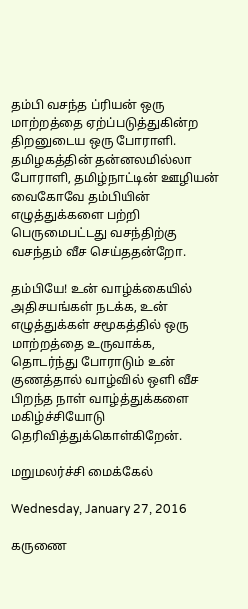தம்பி வசந்த ப்ரியன் ஒரு மாற்றத்தை ஏற்ப்படுத்துகின்ற திறனுடைய ஒரு போராளி. தமிழகத்தின் தன்னலமில்லா போராளி, தமிழ்நாட்டின் ஊழியன் வைகோவே தம்பியின் எழுத்துக்களை பற்றி பெருமைபட்டது வசந்திற்கு வசந்தம் வீச செய்ததன்றோ.

தம்பியே! உன் வாழ்க்கையில் அதிசயங்கள் நடக்க, உன் எழுத்துக்கள் சமூகத்தில் ஒரு மாற்றத்தை உருவாக்க, தொடர்ந்து போராடும் உன் குணத்தால் வாழ்வில் ஒளி வீச பிறந்த நாள் வாழ்த்துக்களை மகிழ்ச்சியோடு தெரிவித்துக்கொள்கிறேன்.

மறுமலர்ச்சி மைக்கேல்

Wednesday, January 27, 2016

கருணை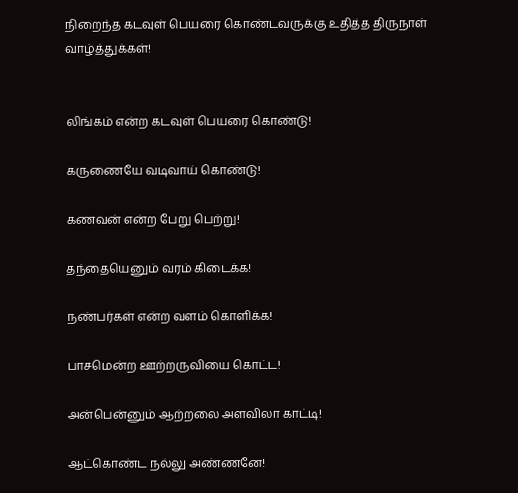நிறைந்த கடவுள் பெயரை கொண்டவருக்கு உதித்த திருநாள் வாழ்த்துக்கள்!


லிங்கம் என்ற கடவுள் பெயரை கொண்டு!

கருணையே வடிவாய் கொண்டு!

கணவன் என்ற பேறு பெற்று!

தந்தையெனும் வரம் கிடைக்க!

நண்பர்கள் என்ற வளம் கொளிக்க!

பாசமென்ற ஊற்றருவியை கொட்ட!

அன்பென்னும் ஆற்றலை அளவிலா காட்டி!

ஆட்கொண்ட நல்லு அண்ணனே!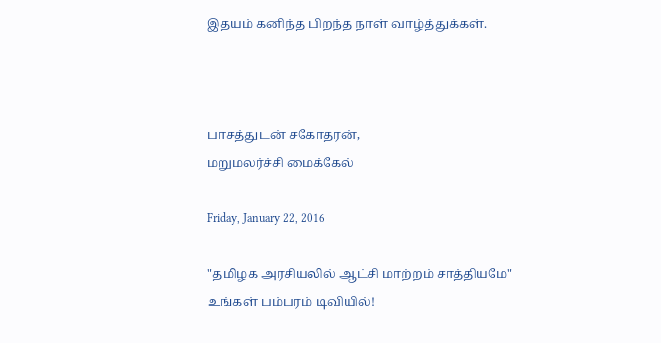இதயம் கனிந்த பிறந்த நாள் வாழ்த்துக்கள்.



பாசத்துடன் சகோதரன்,
மறுமலர்ச்சி மைக்கேல்

Friday, January 22, 2016

"தமிழக அரசியலில் ஆட்சி மாற்றம் சாத்தியமே" உங்கள் பம்பரம் டிவியில்!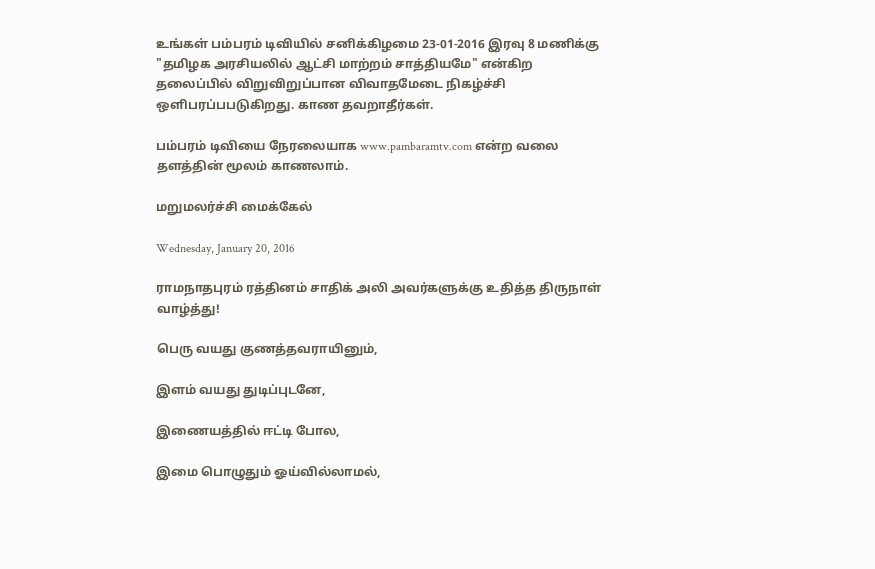உங்கள் பம்பரம் டிவியில் சனிக்கிழமை 23-01-2016 இரவு 8 மணிக்கு "தமிழக அரசியலில் ஆட்சி மாற்றம் சாத்தியமே" என்கிற தலைப்பில் விறுவிறுப்பான விவாதமேடை நிகழ்ச்சி ஒளிபரப்பபடுகிறது. காண தவறாதீர்கள்.

பம்பரம் டிவியை நேரலையாக www.pambaramtv.com என்ற வலை தளத்தின் மூலம் காணலாம்.

மறுமலர்ச்சி மைக்கேல்

Wednesday, January 20, 2016

ராமநாதபுரம் ரத்தினம் சாதிக் அலி அவர்களுக்கு உதித்த திருநாள் வாழ்த்து!

பெரு வயது குணத்தவராயினும்,

இளம் வயது துடிப்புடனே,

இணையத்தில் ஈட்டி போல,

இமை பொழுதும் ஓய்வில்லாமல்,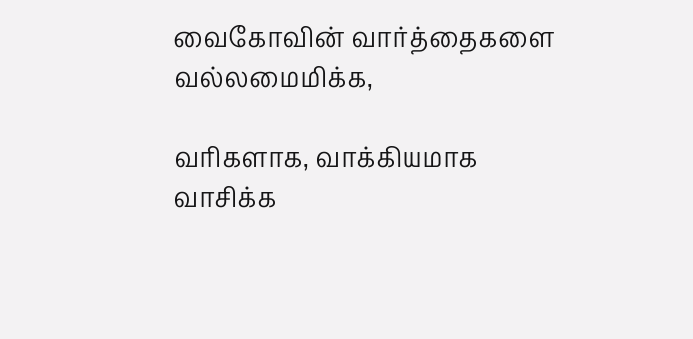வைகோவின் வார்த்தைகளை வல்லமைமிக்க,

வரிகளாக, வாக்கியமாக வாசிக்க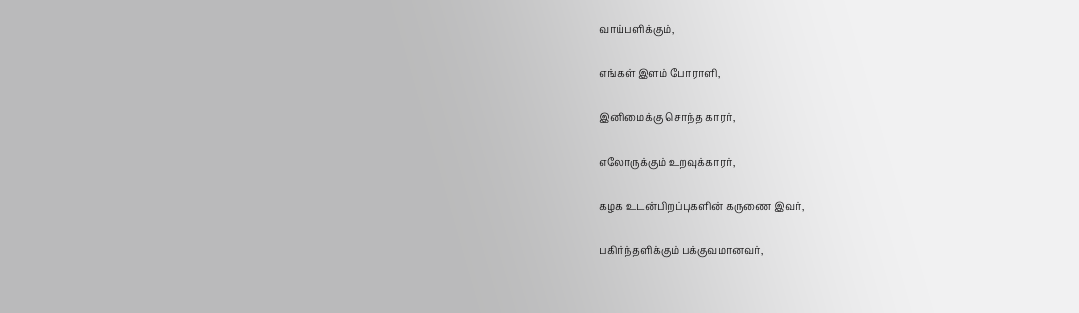வாய்பளிக்கும்,

எங்கள் இளம் போராளி,

இனிமைக்கு சொந்த காரர்,

எலோருக்கும் உறவுக்காரர்,

கழக உடன்பிறப்புகளின் கருணை இவர்,

பகிர்ந்தளிக்கும் பக்குவமானவர்,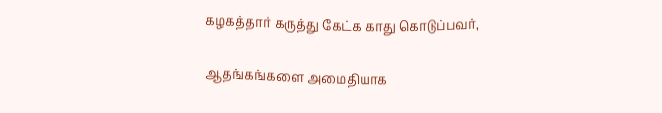கழகத்தார் கருத்து கேட்க காது கொடுப்பவர்,

ஆதங்கங்களை அமைதியாக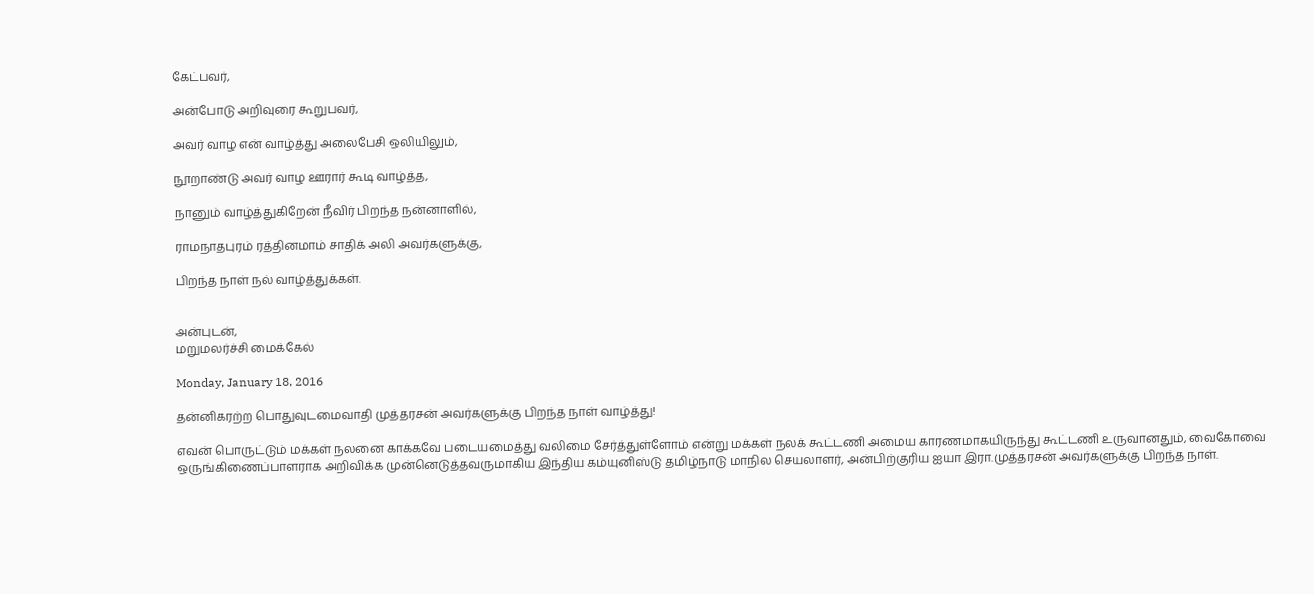கேட்பவர்,

அன்போடு அறிவுரை கூறுபவர்,

அவர் வாழ என் வாழ்த்து அலைபேசி ஒலியிலும்,

நூறாண்டு அவர் வாழ ஊரார் கூடி வாழ்த்த,

நானும் வாழ்த்துகிறேன் நீவிர் பிறந்த நன்னாளில்,

ராமநாதபுரம் ரத்தினமாம் சாதிக் அலி அவர்களுக்கு,

பிறந்த நாள் நல் வாழ்த்துக்கள்.


அன்புடன்,
மறுமலர்ச்சி மைக்கேல்

Monday, January 18, 2016

தன்னிகரற்ற பொதுவுடமைவாதி முத்தரசன் அவர்களுக்கு பிறந்த நாள் வாழ்த்து!

எவன் பொருட்டும் மக்கள் நலனை காக்கவே படையமைத்து வலிமை சேர்த்துள்ளோம் என்று மக்கள் நலக் கூட்டணி அமைய காரணமாகயிருந்து கூட்டணி உருவானதும், வைகோவை ஒருங்கிணைப்பாளராக அறிவிக்க முன்னெடுத்தவருமாகிய இந்திய கம்யுனிஸ்டு தமிழ்நாடு மாநில செயலாளர், அன்பிற்குரிய ஐயா இரா.முத்தரசன் அவர்களுக்கு பிறந்த நாள்.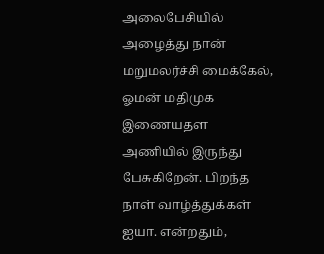அலைபேசியில் அழைத்து நான் மறுமலர்ச்சி மைக்கேல், ஓமன் மதிமுக இணையதள அணியில் இருந்து பேசுகிறேன். பிறந்த நாள் வாழ்த்துக்கள் ஐயா. என்றதும்,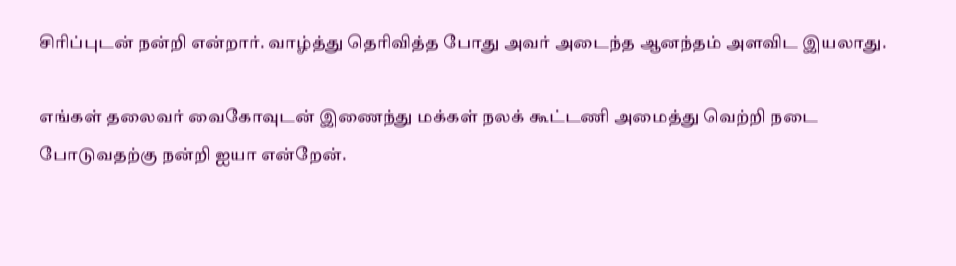சிரிப்புடன் நன்றி என்றார். வாழ்த்து தெரிவித்த போது அவர் அடைந்த ஆனந்தம் அளவிட இயலாது.

எங்கள் தலைவர் வைகோவுடன் இணைந்து மக்கள் நலக் கூட்டணி அமைத்து வெற்றி நடை போடுவதற்கு நன்றி ஐயா என்றேன்.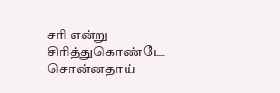சரி என்று சிரித்துகொண்டே சொன்னதாய்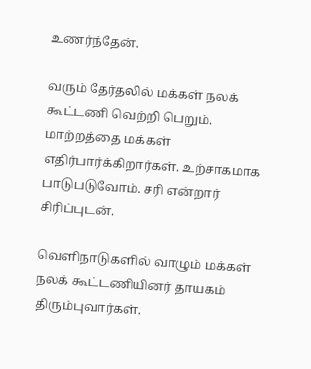உணர்ந்தேன்.

வரும் தேர்தலில் மக்கள் நலக் கூட்டணி வெற்றி பெறும். மாற்றத்தை மக்கள் எதிர்பார்க்கிறார்கள். உற்சாகமாக பாடுபடுவோம். சரி என்றார் சிரிப்புடன்.

வெளிநாடுகளில் வாழும் மக்கள் நலக் கூட்டணியினர் தாயகம் திரும்புவார்கள்.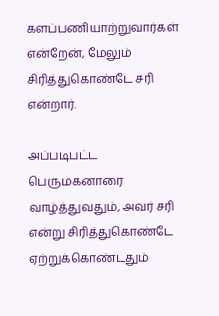களப்பணியாற்றுவார்கள் என்றேன், மேலும் சிரித்துகொண்டே சரி என்றார்.

அப்படிபட்ட பெருமகனாரை வாழ்த்துவதும், அவர் சரி என்று சிரித்துகொண்டே ஏற்றுக்கொண்டதும்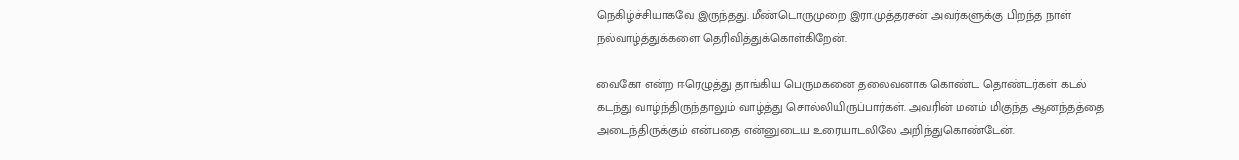நெகிழ்ச்சியாகவே இருந்தது. மீண்டொருமுறை இரா.முத்தரசன் அவர்களுக்கு பிறந்த நாள் நல்வாழ்த்துக்களை தெரிவித்துக்கொள்கிறேன்.

வைகோ என்ற ஈரெழுத்து தாங்கிய பெருமகனை தலைவனாக கொண்ட தொண்டர்கள் கடல் கடந்து வாழ்ந்திருந்தாலும் வாழ்த்து சொல்லியிருப்பார்கள். அவரின் மனம் மிகுந்த ஆனந்தத்தை அடைந்திருக்கும் என்பதை என்னுடைய உரையாடலிலே அறிந்துகொண்டேன்.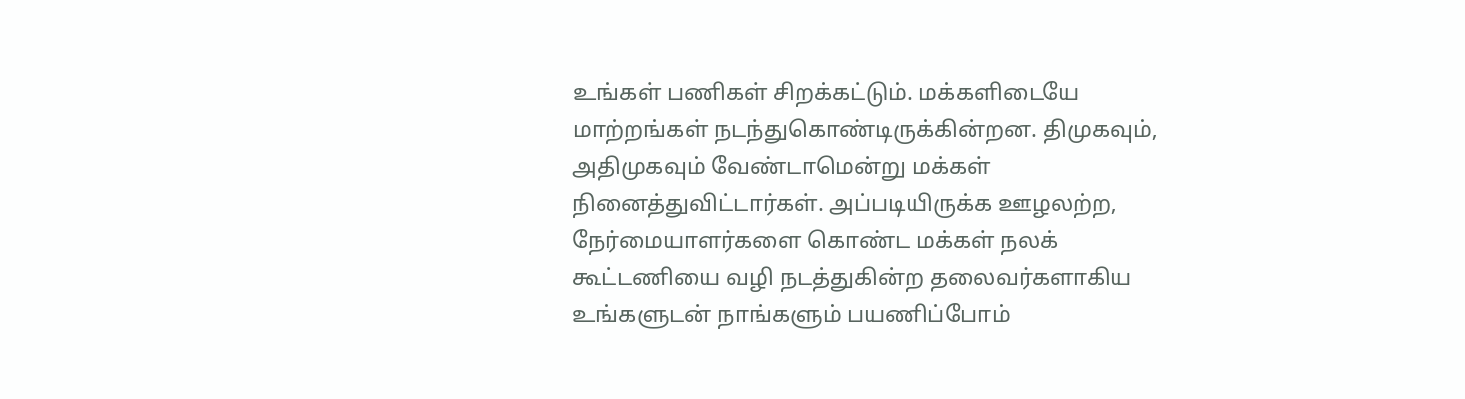உங்கள் பணிகள் சிறக்கட்டும். மக்களிடையே மாற்றங்கள் நடந்துகொண்டிருக்கின்றன. திமுகவும், அதிமுகவும் வேண்டாமென்று மக்கள் நினைத்துவிட்டார்கள். அப்படியிருக்க ஊழலற்ற, நேர்மையாளர்களை கொண்ட மக்கள் நலக் கூட்டணியை வழி நடத்துகின்ற தலைவர்களாகிய உங்களுடன் நாங்களும் பயணிப்போம்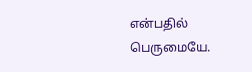என்பதில் பெருமையே.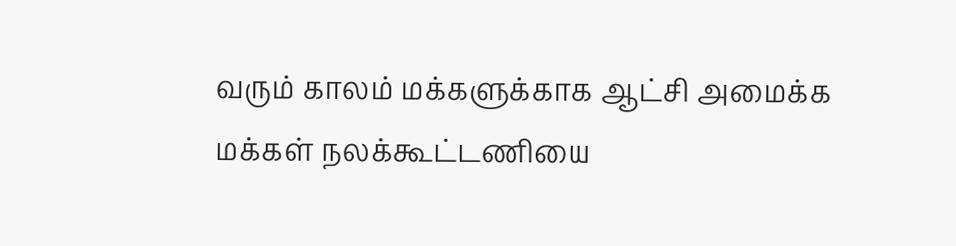வரும் காலம் மக்களுக்காக ஆட்சி அமைக்க மக்கள் நலக்கூட்டணியை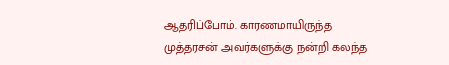ஆதரிப்போம். காரணமாயிருந்த முத்தரசன் அவர்களுக்கு நன்றி கலந்த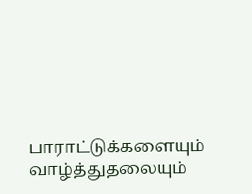பாராட்டுக்களையும் வாழ்த்துதலையும்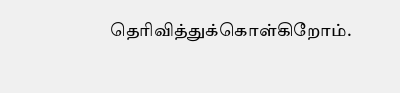தெரிவித்துக்கொள்கிறோம்.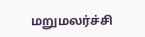மறுமலர்ச்சி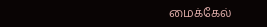மைக்கேல்